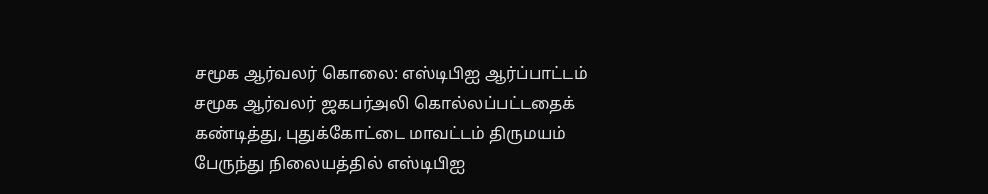சமூக ஆர்வலர் கொலை: எஸ்டிபிஐ ஆர்ப்பாட்டம்
சமூக ஆர்வலர் ஜகபர்அலி கொல்லப்பட்டதைக் கண்டித்து, புதுக்கோட்டை மாவட்டம் திருமயம் பேருந்து நிலையத்தில் எஸ்டிபிஐ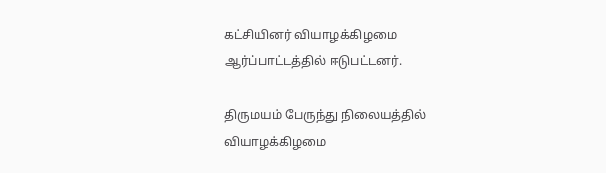கட்சியினர் வியாழக்கிழமை ஆர்ப்பாட்டத்தில் ஈடுபட்டனர்.

திருமயம் பேருந்து நிலையத்தில் வியாழக்கிழமை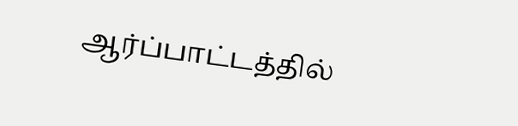ஆர்ப்பாட்டத்தில்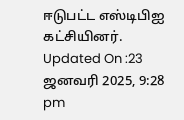ஈடுபட்ட எஸ்டிபிஐ கட்சியினர்.
Updated On :23 ஜனவரி 2025, 9:28 pm